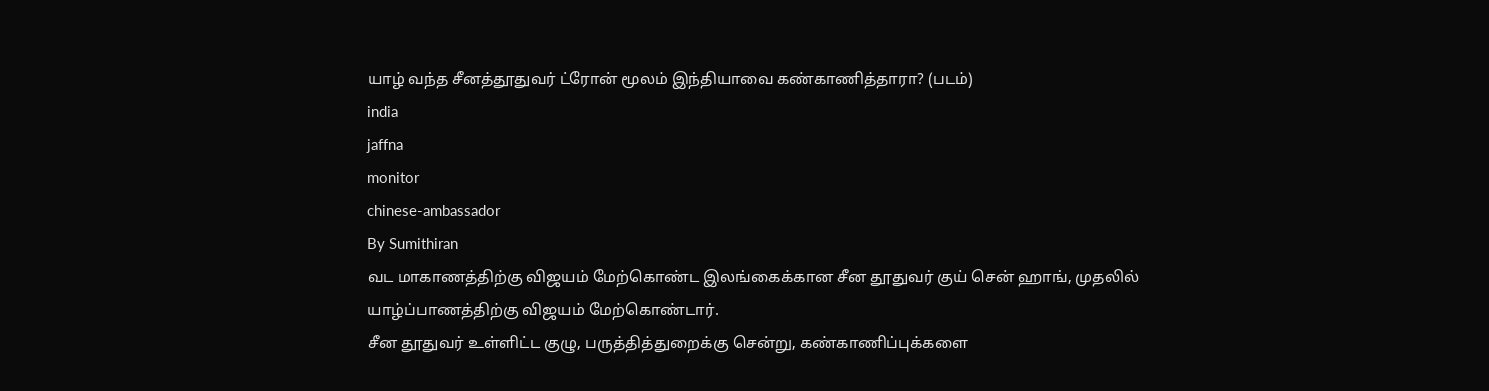யாழ் வந்த சீனத்தூதுவர் ட்ரோன் மூலம் இந்தியாவை கண்காணித்தாரா? (படம்)
india
jaffna
monitor
chinese-ambassador
By Sumithiran
வட மாகாணத்திற்கு விஜயம் மேற்கொண்ட இலங்கைக்கான சீன தூதுவர் குய் சென் ஹாங், முதலில் யாழ்ப்பாணத்திற்கு விஜயம் மேற்கொண்டார்.
சீன தூதுவர் உள்ளிட்ட குழு, பருத்தித்துறைக்கு சென்று, கண்காணிப்புக்களை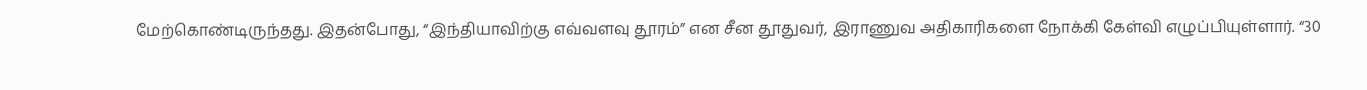மேற்கொண்டிருந்தது. இதன்போது, “இந்தியாவிற்கு எவ்வளவு தூரம்” என சீன தூதுவர், இராணுவ அதிகாரிகளை நோக்கி கேள்வி எழுப்பியுள்ளார். “30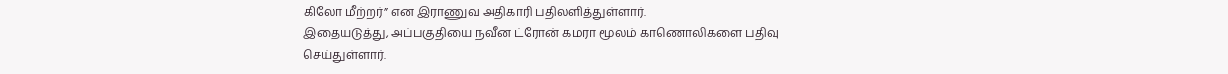கிலோ மீற்றர்” என இராணுவ அதிகாரி பதிலளித்துள்ளார்.
இதையடுத்து, அப்பகுதியை நவீன ட்ரோன் கமரா மூலம் காணொலிகளை பதிவு செய்துள்ளார்.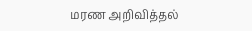மரண அறிவித்தல்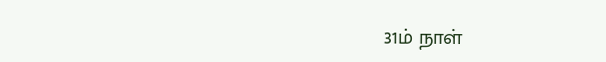31ம் நாள்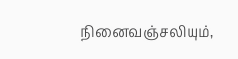நினைவஞ்சலியும்,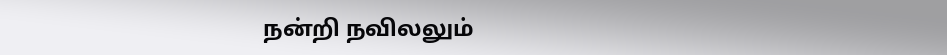நன்றி நவிலலும்